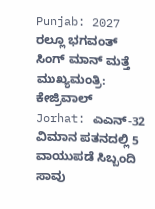Punjab: 2027 ರಲ್ಲೂ ಭಗವಂತ್ ಸಿಂಗ್ ಮಾನ್ ಮತ್ತೆ ಮುಖ್ಯಮಂತ್ರಿ: ಕೇಜ್ರಿವಾಲ್
Jorhat: ಎಎನ್-32 ವಿಮಾನ ಪತನದಲ್ಲಿ 5 ವಾಯುಪಡೆ ಸಿಬ್ಬಂದಿ ಸಾವು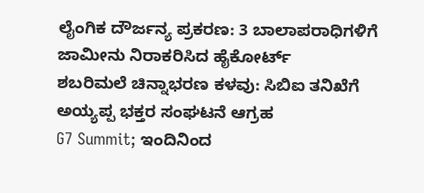ಲೈಂಗಿಕ ದೌರ್ಜನ್ಯ ಪ್ರಕರಣ: 3 ಬಾಲಾಪರಾಧಿಗಳಿಗೆ ಜಾಮೀನು ನಿರಾಕರಿಸಿದ ಹೈಕೋರ್ಟ್
ಶಬರಿಮಲೆ ಚಿನ್ನಾಭರಣ ಕಳವು: ಸಿಬಿಐ ತನಿಖೆಗೆ ಅಯ್ಯಪ್ಪ ಭಕ್ತರ ಸಂಘಟನೆ ಆಗ್ರಹ
G7 Summit; ಇಂದಿನಿಂದ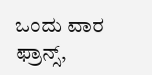ಒಂದು ವಾರ ಫ್ರಾನ್ಸ್,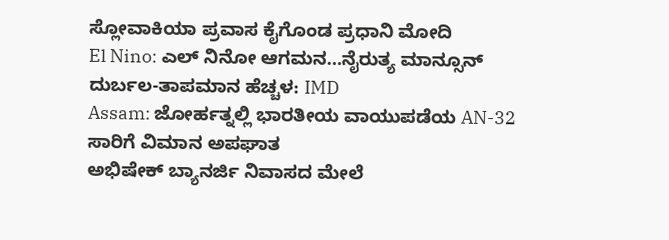ಸ್ಲೋವಾಕಿಯಾ ಪ್ರವಾಸ ಕೈಗೊಂಡ ಪ್ರಧಾನಿ ಮೋದಿ
El Nino: ಎಲ್ ನಿನೋ ಆಗಮನ…ನೈರುತ್ಯ ಮಾನ್ಸೂನ್ ದುರ್ಬಲ-ತಾಪಮಾನ ಹೆಚ್ಚಳ: IMD
Assam: ಜೋರ್ಹತ್ನಲ್ಲಿ ಭಾರತೀಯ ವಾಯುಪಡೆಯ AN-32 ಸಾರಿಗೆ ವಿಮಾನ ಅಪಘಾತ
ಅಭಿಷೇಕ್ ಬ್ಯಾನರ್ಜಿ ನಿವಾಸದ ಮೇಲೆ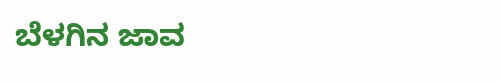ಬೆಳಗಿನ ಜಾವ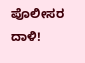ಪೊಲೀಸರ ದಾಳಿ!